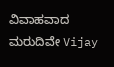ವಿವಾಹವಾದ ಮರುದಿವೇ Vijay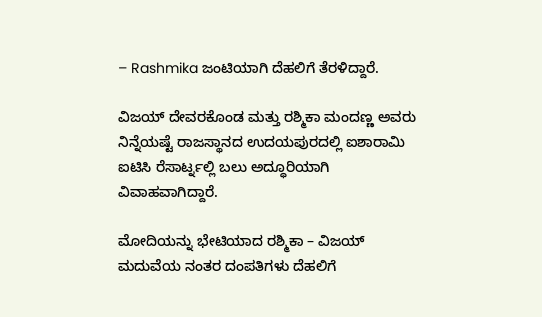– Rashmika ಜಂಟಿಯಾಗಿ ದೆಹಲಿಗೆ ತೆರಳಿದ್ದಾರೆ.

ವಿಜಯ್ ದೇವರಕೊಂಡ ಮತ್ತು ರಶ್ಮಿಕಾ ಮಂದಣ್ಣ ಅವರು ನಿನ್ನೆಯಷ್ಟೆ ರಾಜಸ್ಥಾನದ ಉದಯಪುರದಲ್ಲಿ ಐಶಾರಾಮಿ ಐಟಿಸಿ ರೆಸಾರ್ಟ್ನಲ್ಲಿ ಬಲು ಅದ್ಧೂರಿಯಾಗಿ ವಿವಾಹವಾಗಿದ್ದಾರೆ.

ಮೋದಿಯನ್ನು ಭೇಟಿಯಾದ ರಶ್ಮಿಕಾ – ವಿಜಯ್
ಮದುವೆಯ ನಂತರ ದಂಪತಿಗಳು ದೆಹಲಿಗೆ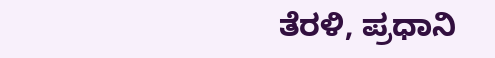ತೆರಳಿ, ಪ್ರಧಾನಿ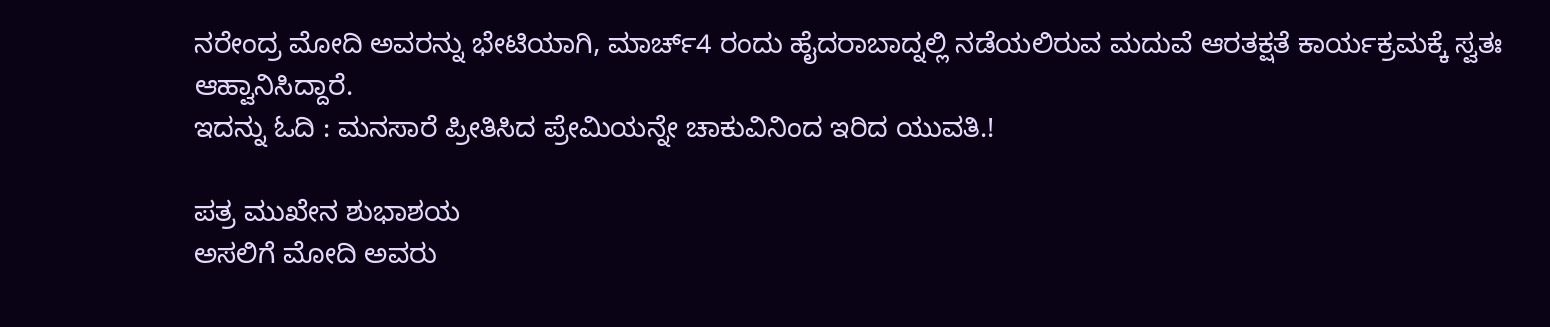ನರೇಂದ್ರ ಮೋದಿ ಅವರನ್ನು ಭೇಟಿಯಾಗಿ, ಮಾರ್ಚ್4 ರಂದು ಹೈದರಾಬಾದ್ನಲ್ಲಿ ನಡೆಯಲಿರುವ ಮದುವೆ ಆರತಕ್ಷತೆ ಕಾರ್ಯಕ್ರಮಕ್ಕೆ ಸ್ವತಃ ಆಹ್ವಾನಿಸಿದ್ದಾರೆ.
ಇದನ್ನು ಓದಿ : ಮನಸಾರೆ ಪ್ರೀತಿಸಿದ ಪ್ರೇಮಿಯನ್ನೇ ಚಾಕುವಿನಿಂದ ಇರಿದ ಯುವತಿ.!

ಪತ್ರ ಮುಖೇನ ಶುಭಾಶಯ
ಅಸಲಿಗೆ ಮೋದಿ ಅವರು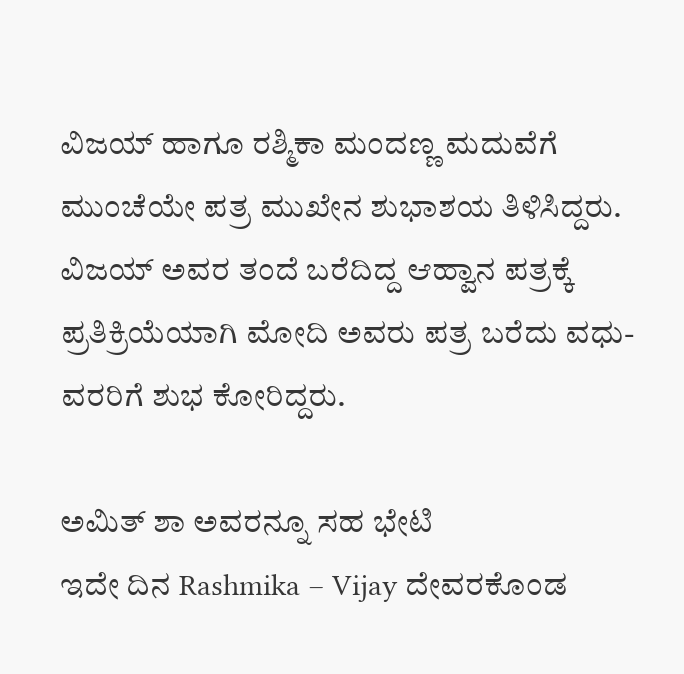ವಿಜಯ್ ಹಾಗೂ ರಶ್ಮಿಕಾ ಮಂದಣ್ಣ ಮದುವೆಗೆ ಮುಂಚೆಯೇ ಪತ್ರ ಮುಖೇನ ಶುಭಾಶಯ ತಿಳಿಸಿದ್ದರು. ವಿಜಯ್ ಅವರ ತಂದೆ ಬರೆದಿದ್ದ ಆಹ್ವಾನ ಪತ್ರಕ್ಕೆ ಪ್ರತಿಕ್ರಿಯೆಯಾಗಿ ಮೋದಿ ಅವರು ಪತ್ರ ಬರೆದು ವಧು-ವರರಿಗೆ ಶುಭ ಕೋರಿದ್ದರು.

ಅಮಿತ್ ಶಾ ಅವರನ್ನೂ ಸಹ ಭೇಟಿ
ಇದೇ ದಿನ Rashmika – Vijay ದೇವರಕೊಂಡ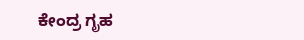ಕೇಂದ್ರ ಗೃಹ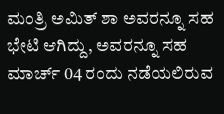ಮಂತ್ರಿ ಅಮಿತ್ ಶಾ ಅವರನ್ನೂ ಸಹ ಭೇಟಿ ಆಗಿದ್ದು, ಅವರನ್ನೂ ಸಹ ಮಾರ್ಚ್ 04 ರಂದು ನಡೆಯಲಿರುವ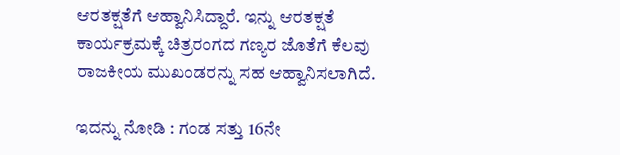ಆರತಕ್ಷತೆಗೆ ಆಹ್ವಾನಿಸಿದ್ದಾರೆ. ಇನ್ನು ಆರತಕ್ಷತೆ ಕಾರ್ಯಕ್ರಮಕ್ಕೆ ಚಿತ್ರರಂಗದ ಗಣ್ಯರ ಜೊತೆಗೆ ಕೆಲವು ರಾಜಕೀಯ ಮುಖಂಡರನ್ನು ಸಹ ಆಹ್ವಾನಿಸಲಾಗಿದೆ.

ಇದನ್ನು ನೋಡಿ : ಗಂಡ ಸತ್ತು 16ನೇ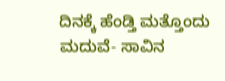ದಿನಕ್ಕೆ ಹೆಂಡ್ತಿ ಮತ್ತೊಂದು ಮದುವೆ- ಸಾವಿನ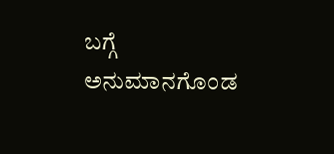ಬಗ್ಗೆ ಅನುಮಾನಗೊಂಡ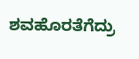ಶವಹೊರತೆಗೆದ್ರು